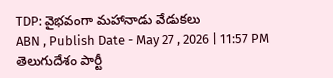TDP: వైభవంగా మహానాడు వేడుకలు
ABN , Publish Date - May 27 , 2026 | 11:57 PM
తెలుగుదేశం పార్టీ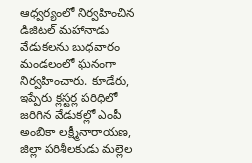ఆధ్వర్యంలో నిర్వహించిన డిజిటల్ మహానాడు వేడుకలను బుధవారం మండలంలో ఘనంగా నిర్వహించారు. కూడేరు, ఇప్పేరు క్లస్టర్ల పరిధిలో జరిగిన వేడుకల్లో ఎంపీ అంబికా లక్ష్మీనారాయణ, జిల్లా పరిశీలకుడు మల్లెల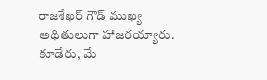రాజశేఖర్ గౌడ్ ముఖ్య అథితులుగా హాజరయ్యారు.
కూడేరు, మే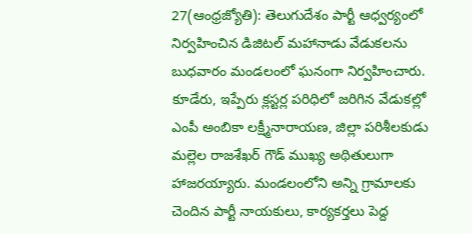27(ఆంధ్రజ్యోతి): తెలుగుదేశం పార్టీ ఆధ్వర్యంలో నిర్వహించిన డిజిటల్ మహానాడు వేడుకలను బుధవారం మండలంలో ఘనంగా నిర్వహించారు. కూడేరు, ఇప్పేరు క్లస్టర్ల పరిధిలో జరిగిన వేడుకల్లో ఎంపీ అంబికా లక్ష్మీనారాయణ, జిల్లా పరిశీలకుడు మల్లెల రాజశేఖర్ గౌడ్ ముఖ్య అథితులుగా హాజరయ్యారు. మండలంలోని అన్ని గ్రామాలకు చెందిన పార్టీ నాయకులు, కార్యకర్తలు పెద్ద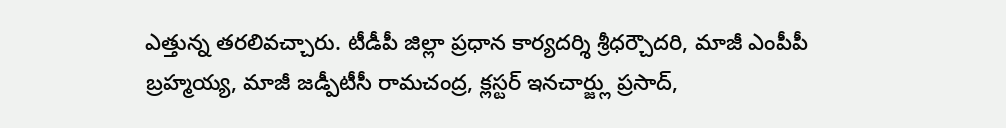ఎత్తున్న తరలివచ్చారు. టీడీపీ జిల్లా ప్రధాన కార్యదర్శి శ్రీధర్చౌదరి, మాజీ ఎంపీపీ బ్రహ్మయ్య, మాజీ జడ్పీటీసీ రామచంద్ర, క్లస్టర్ ఇనచార్జ్లు ప్రసాద్,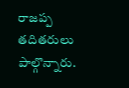రాజప్ప తదితరులు పాల్గొన్నారు.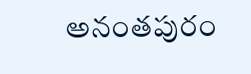అనంతపురం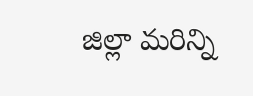జిల్లా మరిన్ని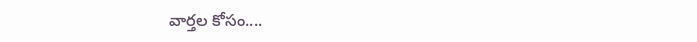వార్తల కోసం....